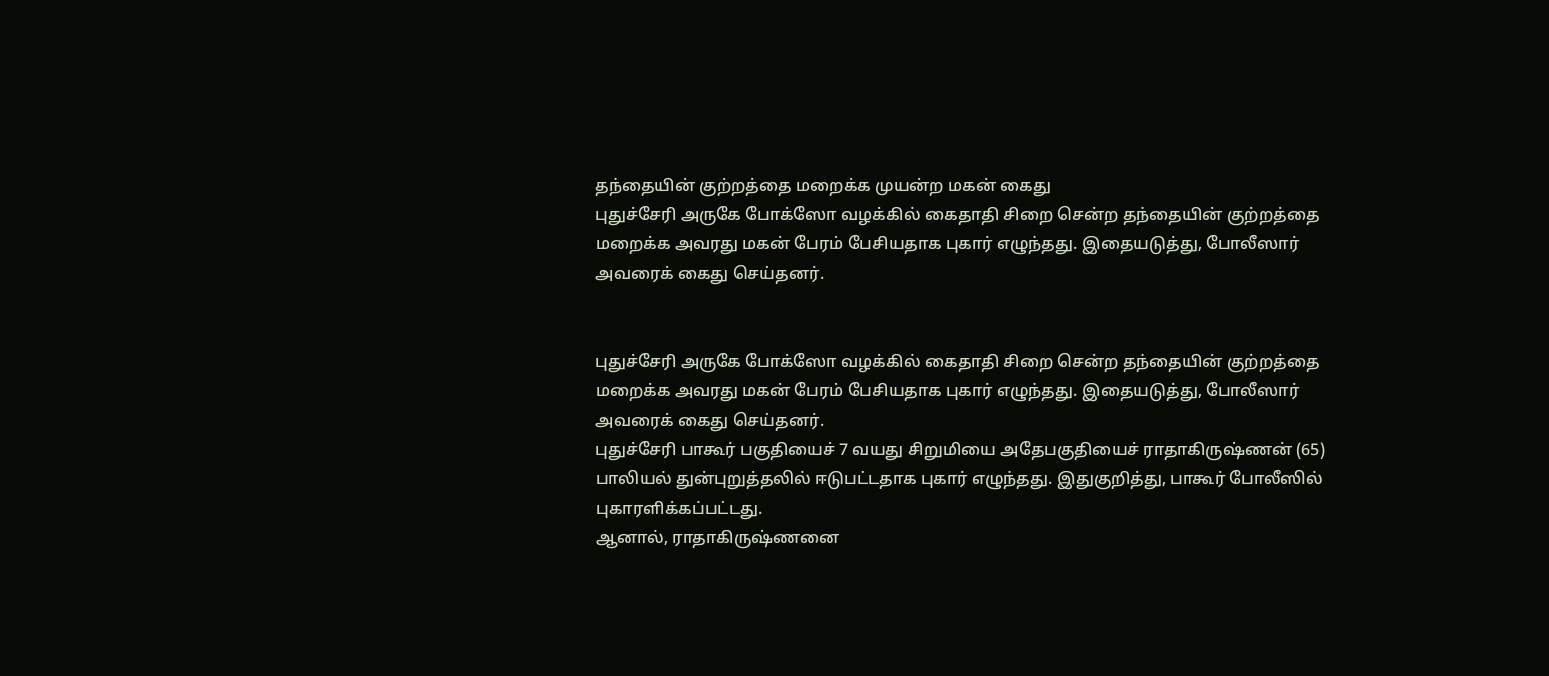தந்தையின் குற்றத்தை மறைக்க முயன்ற மகன் கைது
புதுச்சேரி அருகே போக்ஸோ வழக்கில் கைதாதி சிறை சென்ற தந்தையின் குற்றத்தை மறைக்க அவரது மகன் பேரம் பேசியதாக புகார் எழுந்தது. இதையடுத்து, போலீஸார் அவரைக் கைது செய்தனர்.


புதுச்சேரி அருகே போக்ஸோ வழக்கில் கைதாதி சிறை சென்ற தந்தையின் குற்றத்தை மறைக்க அவரது மகன் பேரம் பேசியதாக புகார் எழுந்தது. இதையடுத்து, போலீஸார் அவரைக் கைது செய்தனர்.
புதுச்சேரி பாகூர் பகுதியைச் 7 வயது சிறுமியை அதேபகுதியைச் ராதாகிருஷ்ணன் (65) பாலியல் துன்புறுத்தலில் ஈடுபட்டதாக புகார் எழுந்தது. இதுகுறித்து, பாகூர் போலீஸில் புகாரளிக்கப்பட்டது.
ஆனால், ராதாகிருஷ்ணனை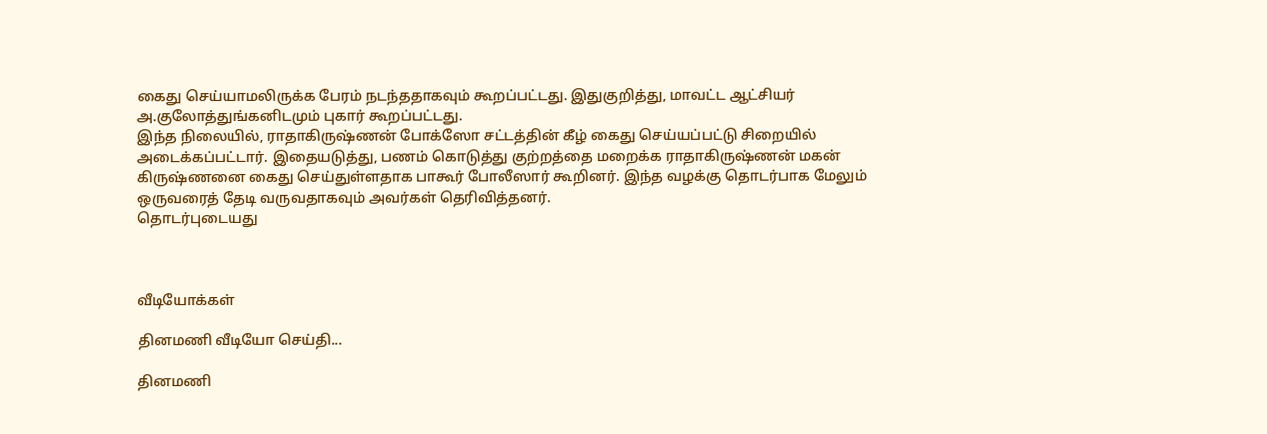கைது செய்யாமலிருக்க பேரம் நடந்ததாகவும் கூறப்பட்டது. இதுகுறித்து, மாவட்ட ஆட்சியர் அ.குலோத்துங்கனிடமும் புகார் கூறப்பட்டது.
இந்த நிலையில், ராதாகிருஷ்ணன் போக்ஸோ சட்டத்தின் கீழ் கைது செய்யப்பட்டு சிறையில் அடைக்கப்பட்டார். இதையடுத்து, பணம் கொடுத்து குற்றத்தை மறைக்க ராதாகிருஷ்ணன் மகன் கிருஷ்ணனை கைது செய்துள்ளதாக பாகூர் போலீஸார் கூறினர். இந்த வழக்கு தொடர்பாக மேலும் ஒருவரைத் தேடி வருவதாகவும் அவர்கள் தெரிவித்தனர்.
தொடர்புடையது



வீடியோக்கள்

தினமணி வீடியோ செய்தி...

தினமணி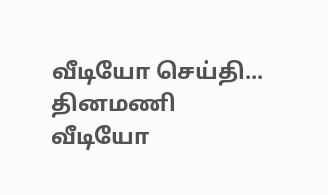வீடியோ செய்தி...
தினமணி வீடியோ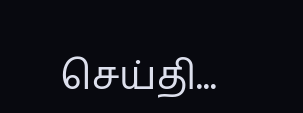செய்தி...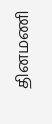தினமணி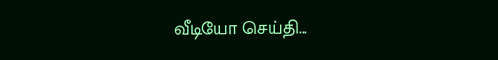வீடியோ செய்தி...